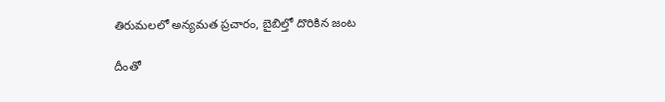తిరుమలలో అన్యమత ప్రచారం, బైబిల్తో దొరికిన జంట

దీంతో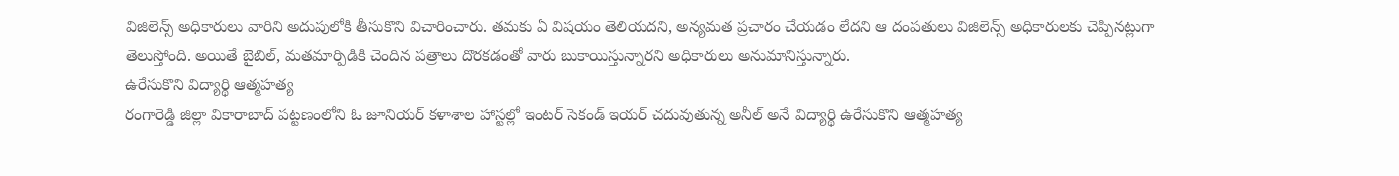విజిలెన్స్ అధికారులు వారిని అదుపులోకి తీసుకొని విచారించారు. తమకు ఏ విషయం తెలియదని, అన్యమత ప్రచారం చేయడం లేదని ఆ దంపతులు విజిలెన్స్ అధికారులకు చెప్పినట్లుగా తెలుస్తోంది. అయితే బైబిల్, మతమార్పిడికి చెందిన పత్రాలు దొరకడంతో వారు బుకాయిస్తున్నారని అధికారులు అనుమానిస్తున్నారు.
ఉరేసుకొని విద్యార్థి ఆత్మహత్య
రంగారెడ్డి జిల్లా వికారాబాద్ పట్టణంలోని ఓ జూనియర్ కళాశాల హాస్టల్లో ఇంటర్ సెకండ్ ఇయర్ చదువుతున్న అనీల్ అనే విద్యార్థి ఉరేసుకొని ఆత్మహత్య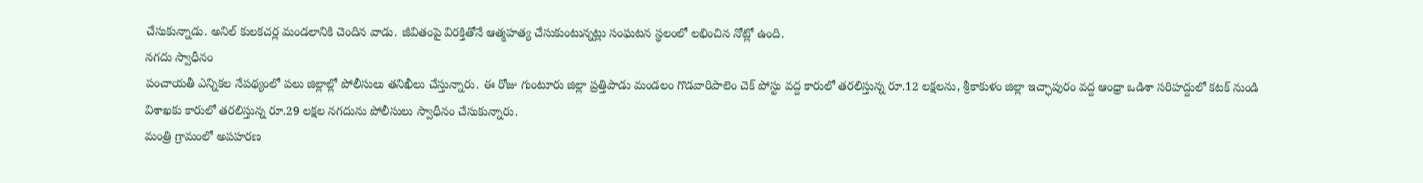చేసుకున్నాడు. అనిల్ కులకచర్ల మండలానికి చెందిన వాడు. జీవితంపై విరక్తితోనే ఆత్మహత్య చేసుకుంటున్నట్లు సంఘటన స్థలంలో లభించిన నోట్లో ఉంది.
నగదు స్వాధీనం
పంచాయతీ ఎన్నికల నేపథ్యంలో పలు జిల్లాల్లో పోలీసులు తనిఖీలు చేస్తున్నారు. ఈ రోజు గుంటూరు జిల్లా ప్రత్తిపాడు మండలం గొడవారిపాలెం చెక్ పోస్టు వద్ద కారులో తరలిస్తున్న రూ.12 లక్షలను, శ్రీకాకుళం జిల్లా ఇచ్ఛాపురం వద్ద ఆంధ్రా ఒడిశా సరిహద్దులో కటక్ నుండి విశాఖకు కారులో తరలిస్తున్న రూ.29 లక్షల నగదును పోలీసులు స్వాధీనం చేసుకున్నారు.
మంత్రి గ్రామంలో అపహరణ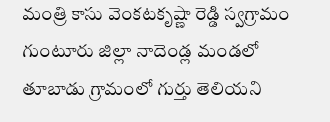మంత్రి కాసు వెంకటకృష్ణా రెడ్డి స్వగ్రామం గుంటూరు జిల్లా నాదెండ్ల మండలో తూబాడు గ్రామంలో గుర్తు తెలియని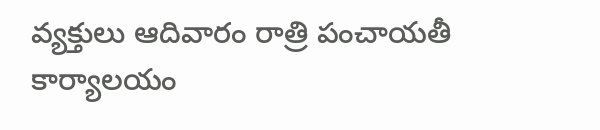వ్యక్తులు ఆదివారం రాత్రి పంచాయతీ కార్యాలయం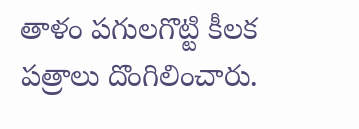తాళం పగులగొట్టి కీలక పత్రాలు దొంగిలించారు.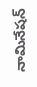నామినేషన్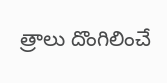త్రాలు దొంగిలించే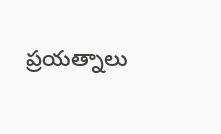ప్రయత్నాలు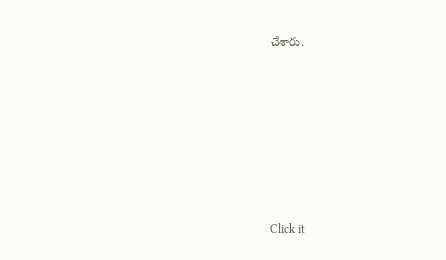చేశారు.












Click it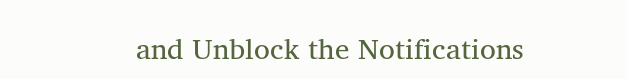and Unblock the Notifications